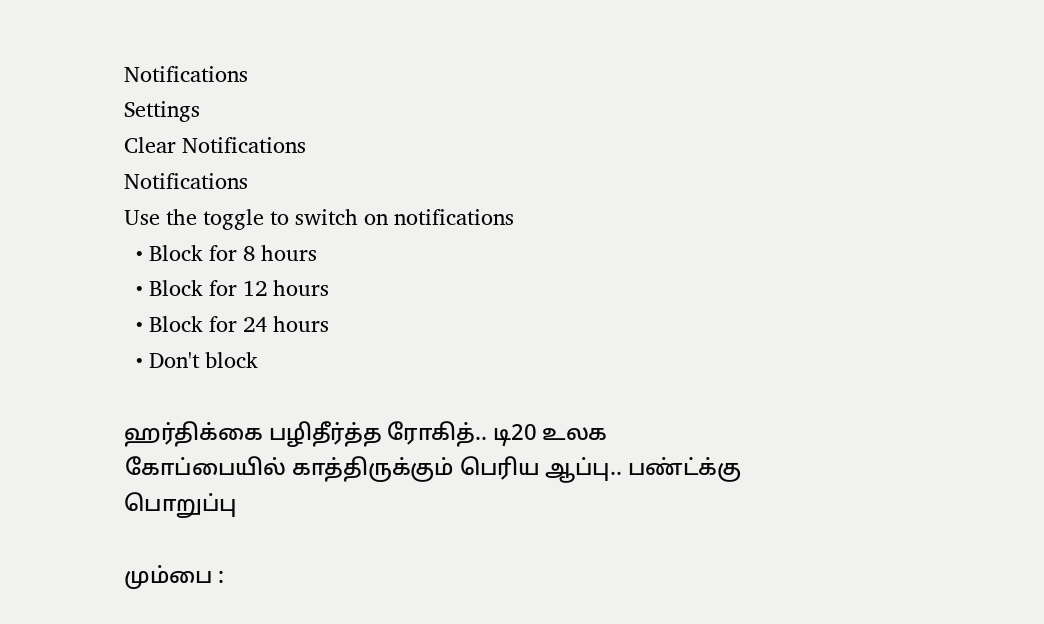Notifications
Settings
Clear Notifications
Notifications
Use the toggle to switch on notifications
  • Block for 8 hours
  • Block for 12 hours
  • Block for 24 hours
  • Don't block

ஹர்திக்கை பழிதீர்த்த ரோகித்.. டி20 உலக கோப்பையில் காத்திருக்கும் பெரிய ஆப்பு.. பண்ட்க்கு பொறுப்பு

மும்பை :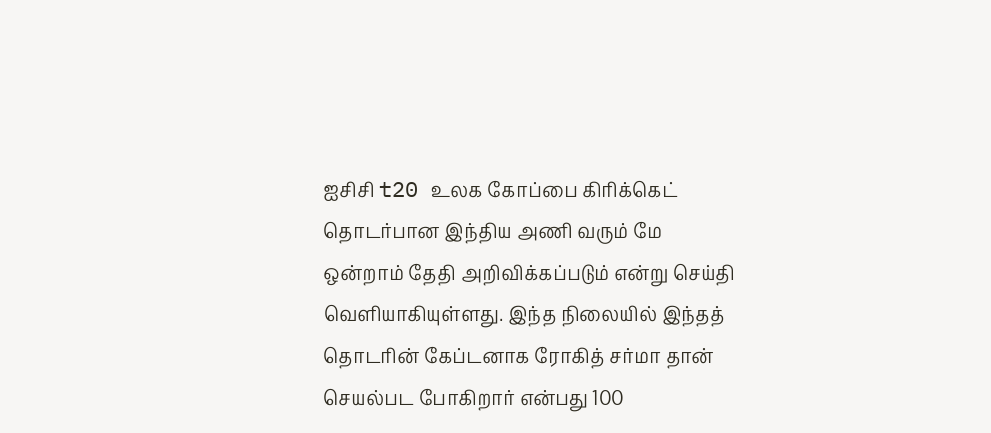ஐசிசி t20 உலக கோப்பை கிரிக்கெட் தொடர்பான இந்திய அணி வரும் மே ஒன்றாம் தேதி அறிவிக்கப்படும் என்று செய்தி வெளியாகியுள்ளது. இந்த நிலையில் இந்தத் தொடரின் கேப்டனாக ரோகித் சர்மா தான் செயல்பட போகிறார் என்பது 100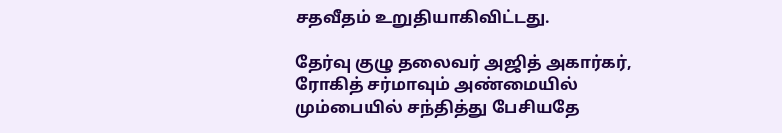சதவீதம் உறுதியாகிவிட்டது.

தேர்வு குழு தலைவர் அஜித் அகார்கர், ரோகித் சர்மாவும் அண்மையில் மும்பையில் சந்தித்து பேசியதே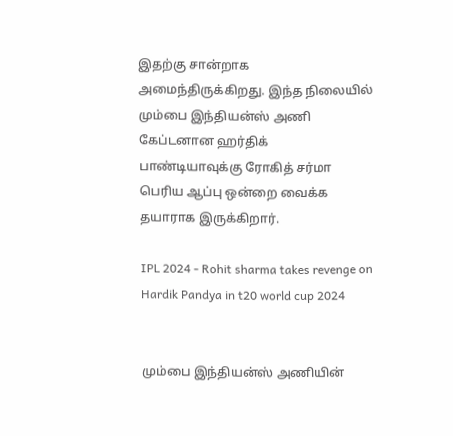இதற்கு சான்றாக அமைந்திருக்கிறது. இந்த நிலையில் மும்பை இந்தியன்ஸ் அணி கேப்டனான ஹர்திக் பாண்டியாவுக்கு ரோகித் சர்மா பெரிய ஆப்பு ஒன்றை வைக்க தயாராக இருக்கிறார்.

IPL 2024 - Rohit sharma takes revenge on Hardik Pandya in t20 world cup 2024


மும்பை இந்தியன்ஸ் அணியின்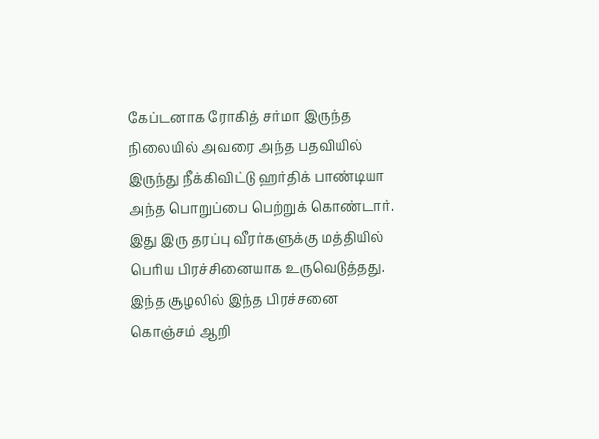கேப்டனாக ரோகித் சர்மா இருந்த நிலையில் அவரை அந்த பதவியில் இருந்து நீக்கிவிட்டு ஹர்திக் பாண்டியா அந்த பொறுப்பை பெற்றுக் கொண்டார். இது இரு தரப்பு வீரர்களுக்கு மத்தியில் பெரிய பிரச்சினையாக உருவெடுத்தது. இந்த சூழலில் இந்த பிரச்சனை கொஞ்சம் ஆறி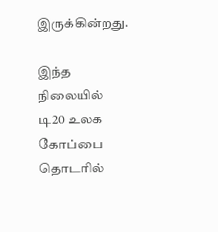இருக்கின்றது.

இந்த நிலையில் டி20 உலக கோப்பை தொடரில்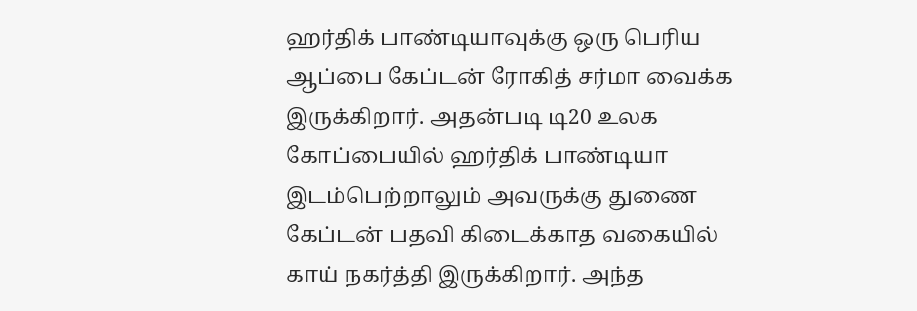ஹர்திக் பாண்டியாவுக்கு ஒரு பெரிய ஆப்பை கேப்டன் ரோகித் சர்மா வைக்க இருக்கிறார். அதன்படி டி20 உலக கோப்பையில் ஹர்திக் பாண்டியா இடம்பெற்றாலும் அவருக்கு துணை கேப்டன் பதவி கிடைக்காத வகையில் காய் நகர்த்தி இருக்கிறார். அந்த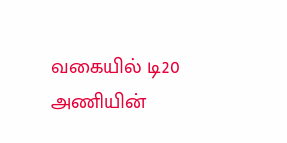வகையில் டி20 அணியின்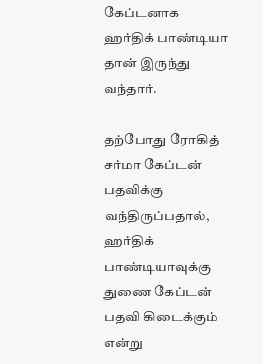கேப்டனாக ஹர்திக் பாண்டியா தான் இருந்து வந்தார்.

தற்போது ரோகித் சர்மா கேப்டன் பதவிக்கு வந்திருப்பதால், ஹர்திக் பாண்டியாவுக்கு துணை கேப்டன் பதவி கிடைக்கும் என்று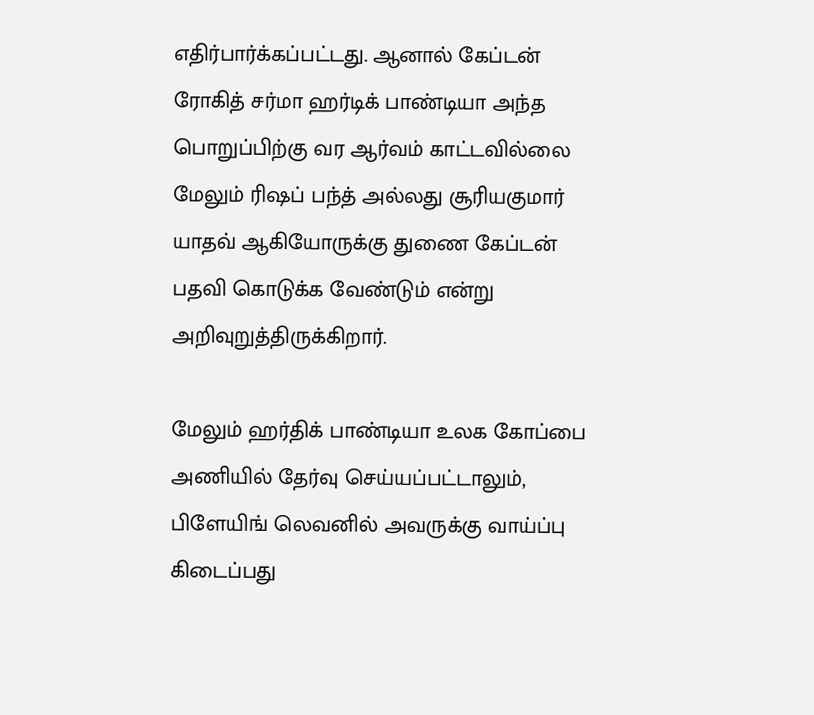எதிர்பார்க்கப்பட்டது. ஆனால் கேப்டன் ரோகித் சர்மா ஹர்டிக் பாண்டியா அந்த பொறுப்பிற்கு வர ஆர்வம் காட்டவில்லை மேலும் ரிஷப் பந்த் அல்லது சூரியகுமார் யாதவ் ஆகியோருக்கு துணை கேப்டன் பதவி கொடுக்க வேண்டும் என்று அறிவுறுத்திருக்கிறார்.

மேலும் ஹர்திக் பாண்டியா உலக கோப்பை அணியில் தேர்வு செய்யப்பட்டாலும், பிளேயிங் லெவனில் அவருக்கு வாய்ப்பு கிடைப்பது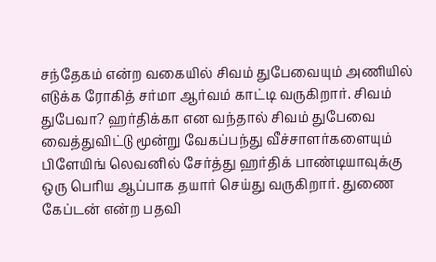சந்தேகம் என்ற வகையில் சிவம் துபேவையும் அணியில் எடுக்க ரோகித் சர்மா ஆர்வம் காட்டி வருகிறார். சிவம் துபேவா? ஹர்திக்கா என வந்தால் சிவம் துபேவை வைத்துவிட்டு மூன்று வேகப்பந்து வீச்சாளர்களையும் பிளேயிங் லெவனில் சேர்த்து ஹர்திக் பாண்டியாவுக்கு ஒரு பெரிய ஆப்பாக தயார் செய்து வருகிறார். துணை கேப்டன் என்ற பதவி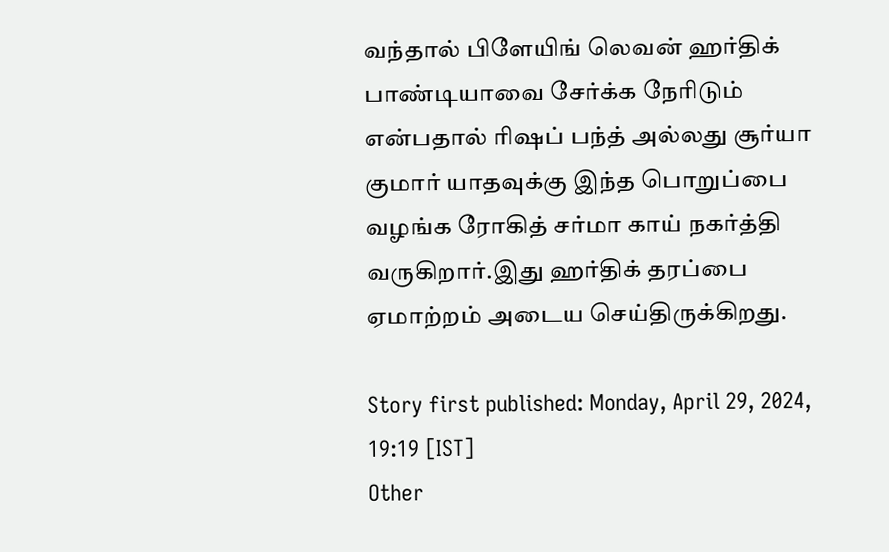வந்தால் பிளேயிங் லெவன் ஹர்திக் பாண்டியாவை சேர்க்க நேரிடும் என்பதால் ரிஷப் பந்த் அல்லது சூர்யா குமார் யாதவுக்கு இந்த பொறுப்பை வழங்க ரோகித் சர்மா காய் நகர்த்தி வருகிறார்.இது ஹர்திக் தரப்பை ஏமாற்றம் அடைய செய்திருக்கிறது.

Story first published: Monday, April 29, 2024, 19:19 [IST]
Other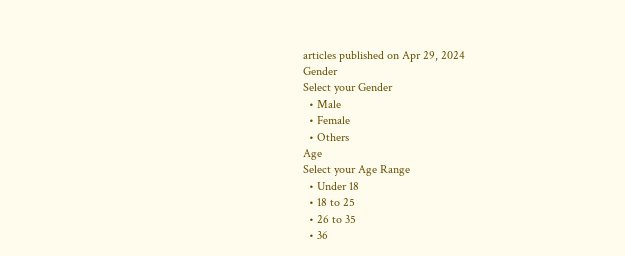articles published on Apr 29, 2024
Gender
Select your Gender
  • Male
  • Female
  • Others
Age
Select your Age Range
  • Under 18
  • 18 to 25
  • 26 to 35
  • 36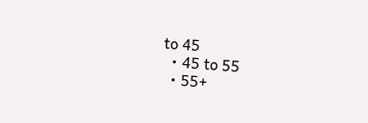to 45
  • 45 to 55
  • 55+